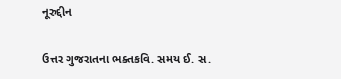નૂરુદ્દીન

ઉત્તર ગુજરાતના ભક્તકવિ. સમય ઈ. સ.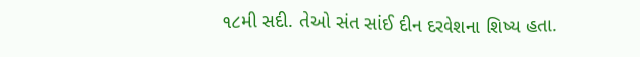૧૮મી સદી. તેઓ સંત સાંઈ દીન દરવેશના શિષ્ય હતા.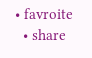• favroite
  • share